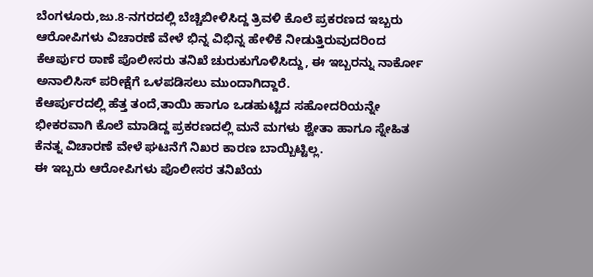ಬೆಂಗಳೂರು,ಜು.8-ನಗರದಲ್ಲಿ ಬೆಚ್ಚಿಬೀಳಿಸಿದ್ದ ತ್ರಿವಳಿ ಕೊಲೆ ಪ್ರಕರಣದ ಇಬ್ಬರು ಆರೋಪಿಗಳು ವಿಚಾರಣೆ ವೇಳೆ ಭಿನ್ನ ವಿಭಿನ್ನ ಹೇಳಿಕೆ ನೀಡುತ್ತಿರುವುದರಿಂದ ಕೆಆರ್ಪುರ ಠಾಣೆ ಪೊಲೀಸರು ತನಿಖೆ ಚುರುಕುಗೊಳಿಸಿದ್ದು, ಈ ಇಬ್ಬರನ್ನು ನಾರ್ಕೋ ಅನಾಲಿಸಿಸ್ ಪರೀಕ್ಷೆಗೆ ಒಳಪಡಿಸಲು ಮುಂದಾಗಿದ್ದಾರೆ.
ಕೆಆರ್ಪುರದಲ್ಲಿ ಹೆತ್ತ ತಂದೆ,ತಾಯಿ ಹಾಗೂ ಒಡಹುಟ್ಟಿದ ಸಹೋದರಿಯನ್ನೇ ಭೀಕರವಾಗಿ ಕೊಲೆ ಮಾಡಿದ್ದ ಪ್ರಕರಣದಲ್ಲಿ ಮನೆ ಮಗಳು ಶ್ವೇತಾ ಹಾಗೂ ಸ್ನೇಹಿತ ಕೆನತ್ನ ವಿಚಾರಣೆ ವೇಳೆ ಘಟನೆಗೆ ನಿಖರ ಕಾರಣ ಬಾಯ್ಬಿಟ್ಟಿಲ್ಲ.
ಈ ಇಬ್ಬರು ಆರೋಪಿಗಳು ಪೊಲೀಸರ ತನಿಖೆಯ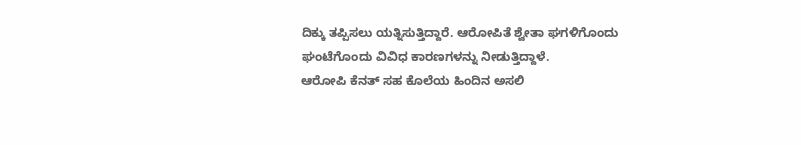ದಿಕ್ಕು ತಪ್ಪಿಸಲು ಯತ್ನಿಸುತ್ತಿದ್ದಾರೆ. ಆರೋಪಿತೆ ಶ್ವೇತಾ ಘಗಳಿಗೊಂದು ಘಂಟೆಗೊಂದು ವಿವಿಧ ಕಾರಣಗಳನ್ನು ನೀಡುತ್ತಿದ್ದಾಳೆ.
ಆರೋಪಿ ಕೆನತ್ ಸಹ ಕೊಲೆಯ ಹಿಂದಿನ ಅಸಲಿ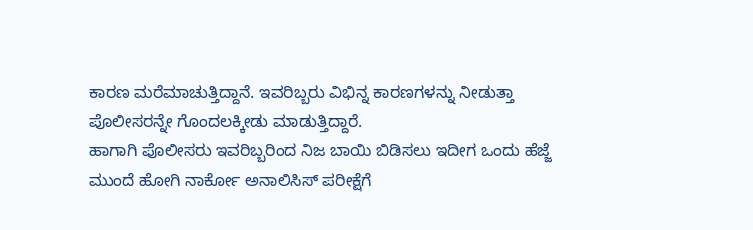ಕಾರಣ ಮರೆಮಾಚುತ್ತಿದ್ದಾನೆ. ಇವರಿಬ್ಬರು ವಿಭಿನ್ನ ಕಾರಣಗಳನ್ನು ನೀಡುತ್ತಾ ಪೊಲೀಸರನ್ನೇ ಗೊಂದಲಕ್ಕೀಡು ಮಾಡುತ್ತಿದ್ದಾರೆ.
ಹಾಗಾಗಿ ಪೊಲೀಸರು ಇವರಿಬ್ಬರಿಂದ ನಿಜ ಬಾಯಿ ಬಿಡಿಸಲು ಇದೀಗ ಒಂದು ಹೆಜ್ಜೆ ಮುಂದೆ ಹೋಗಿ ನಾರ್ಕೋ ಅನಾಲಿಸಿಸ್ ಪರೀಕ್ಷೆಗೆ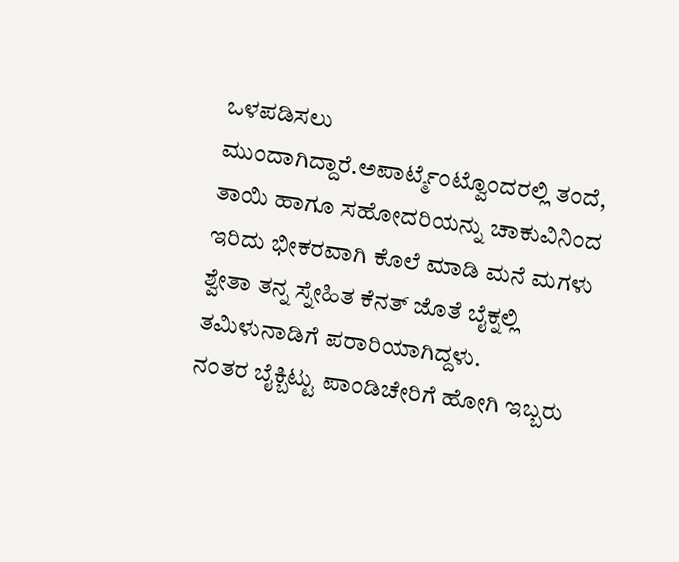ಒಳಪಡಿಸಲು ಮುಂದಾಗಿದ್ದಾರೆ.ಅಪಾರ್ಟ್ಮೆಂಟ್ವೊಂದರಲ್ಲಿ ತಂದೆ, ತಾಯಿ ಹಾಗೂ ಸಹೋದರಿಯನ್ನು ಚಾಕುವಿನಿಂದ ಇರಿದು ಭೀಕರವಾಗಿ ಕೊಲೆ ಮಾಡಿ ಮನೆ ಮಗಳು ಶ್ವೇತಾ ತನ್ನ ಸ್ನೇಹಿತ ಕೆನತ್ ಜೊತೆ ಬೈಕ್ನಲ್ಲಿ ತಮಿಳುನಾಡಿಗೆ ಪರಾರಿಯಾಗಿದ್ದಳು.
ನಂತರ ಬೈಕ್ಬಿಟ್ಟು ಪಾಂಡಿಚೇರಿಗೆ ಹೋಗಿ ಇಬ್ಬರು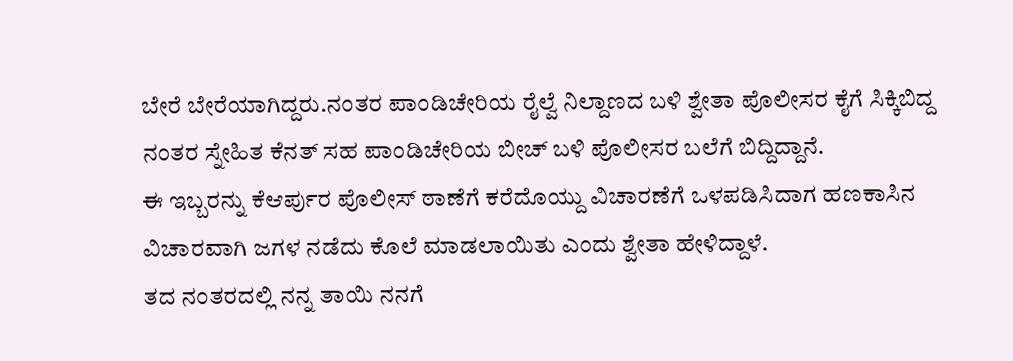ಬೇರೆ ಬೇರೆಯಾಗಿದ್ದರು.ನಂತರ ಪಾಂಡಿಚೇರಿಯ ರೈಲ್ವೆ ನಿಲ್ದಾಣದ ಬಳಿ ಶ್ವೇತಾ ಪೊಲೀಸರ ಕೈಗೆ ಸಿಕ್ಕಿಬಿದ್ದ ನಂತರ ಸ್ನೇಹಿತ ಕೆನತ್ ಸಹ ಪಾಂಡಿಚೇರಿಯ ಬೀಚ್ ಬಳಿ ಪೊಲೀಸರ ಬಲೆಗೆ ಬಿದ್ದಿದ್ದಾನೆ.
ಈ ಇಬ್ಬರನ್ನು ಕೆಆರ್ಪುರ ಪೊಲೀಸ್ ಠಾಣೆಗೆ ಕರೆದೊಯ್ದು ವಿಚಾರಣೆಗೆ ಒಳಪಡಿಸಿದಾಗ ಹಣಕಾಸಿನ ವಿಚಾರವಾಗಿ ಜಗಳ ನಡೆದು ಕೊಲೆ ಮಾಡಲಾಯಿತು ಎಂದು ಶ್ವೇತಾ ಹೇಳಿದ್ದಾಳೆ.
ತದ ನಂತರದಲ್ಲಿ ನನ್ನ ತಾಯಿ ನನಗೆ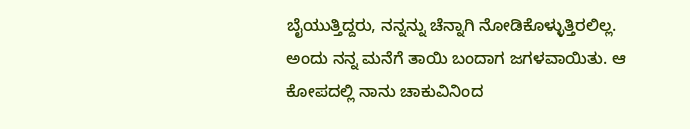ಬೈಯುತ್ತಿದ್ದರು, ನನ್ನನ್ನು ಚೆನ್ನಾಗಿ ನೋಡಿಕೊಳ್ಳುತ್ತಿರಲಿಲ್ಲ. ಅಂದು ನನ್ನ ಮನೆಗೆ ತಾಯಿ ಬಂದಾಗ ಜಗಳವಾಯಿತು. ಆ ಕೋಪದಲ್ಲಿ ನಾನು ಚಾಕುವಿನಿಂದ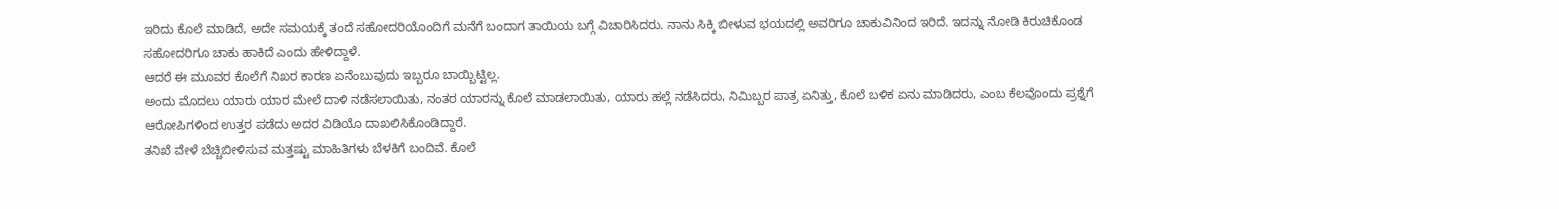ಇರಿದು ಕೊಲೆ ಮಾಡಿದೆ, ಅದೇ ಸಮಯಕ್ಕೆ ತಂದೆ ಸಹೋದರಿಯೊಂದಿಗೆ ಮನೆಗೆ ಬಂದಾಗ ತಾಯಿಯ ಬಗ್ಗೆ ವಿಚಾರಿಸಿದರು. ನಾನು ಸಿಕ್ಕಿ ಬೀಳುವ ಭಯದಲ್ಲಿ ಅವರಿಗೂ ಚಾಕುವಿನಿಂದ ಇರಿದೆ. ಇದನ್ನು ನೋಡಿ ಕಿರುಚಿಕೊಂಡ ಸಹೋದರಿಗೂ ಚಾಕು ಹಾಕಿದೆ ಎಂದು ಹೇಳಿದ್ದಾಳೆ.
ಆದರೆ ಈ ಮೂವರ ಕೊಲೆಗೆ ನಿಖರ ಕಾರಣ ಏನೆಂಬುವುದು ಇಬ್ಬರೂ ಬಾಯ್ಬಿಟ್ಟಿಲ್ಲ.
ಅಂದು ಮೊದಲು ಯಾರು ಯಾರ ಮೇಲೆ ದಾಳಿ ನಡೆಸಲಾಯಿತು, ನಂತರ ಯಾರನ್ನು ಕೊಲೆ ಮಾಡಲಾಯಿತು, ಯಾರು ಹಲ್ಲೆ ನಡೆಸಿದರು, ನಿಮಿಬ್ಬರ ಪಾತ್ರ ಏನಿತ್ತು, ಕೊಲೆ ಬಳಿಕ ಏನು ಮಾಡಿದರು, ಎಂಬ ಕೆಲವೊಂದು ಪ್ರಶ್ನೆಗೆ ಆರೋಪಿಗಳಿಂದ ಉತ್ತರ ಪಡೆದು ಅದರ ವಿಡಿಯೊ ದಾಖಲಿಸಿಕೊಂಡಿದ್ದಾರೆ.
ತನಿಖೆ ವೇಳೆ ಬೆಚ್ಚಿಬೀಳಿಸುವ ಮತ್ತಷ್ಟು ಮಾಹಿತಿಗಳು ಬೆಳಕಿಗೆ ಬಂದಿವೆ. ಕೊಲೆ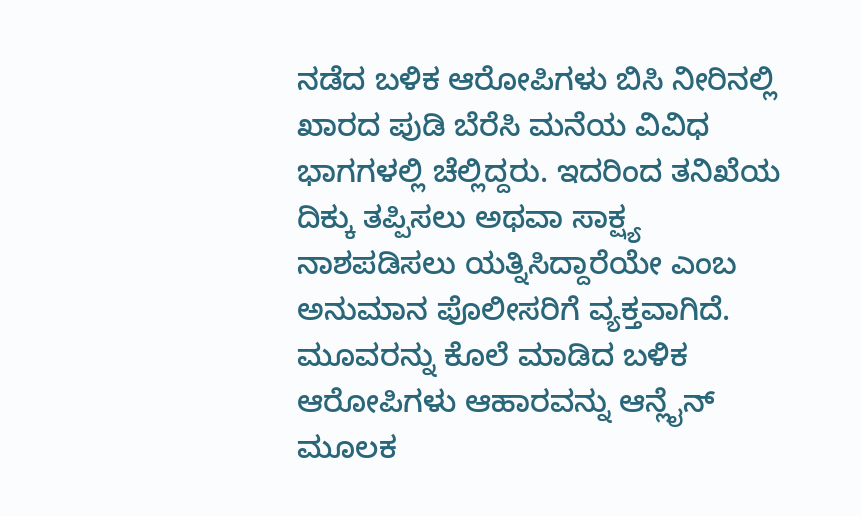ನಡೆದ ಬಳಿಕ ಆರೋಪಿಗಳು ಬಿಸಿ ನೀರಿನಲ್ಲಿ ಖಾರದ ಪುಡಿ ಬೆರೆಸಿ ಮನೆಯ ವಿವಿಧ ಭಾಗಗಳಲ್ಲಿ ಚೆಲ್ಲಿದ್ದರು. ಇದರಿಂದ ತನಿಖೆಯ ದಿಕ್ಕು ತಪ್ಪಿಸಲು ಅಥವಾ ಸಾಕ್ಷ್ಯ ನಾಶಪಡಿಸಲು ಯತ್ನಿಸಿದ್ದಾರೆಯೇ ಎಂಬ ಅನುಮಾನ ಪೊಲೀಸರಿಗೆ ವ್ಯಕ್ತವಾಗಿದೆ.
ಮೂವರನ್ನು ಕೊಲೆ ಮಾಡಿದ ಬಳಿಕ ಆರೋಪಿಗಳು ಆಹಾರವನ್ನು ಆನ್ಲೈನ್ ಮೂಲಕ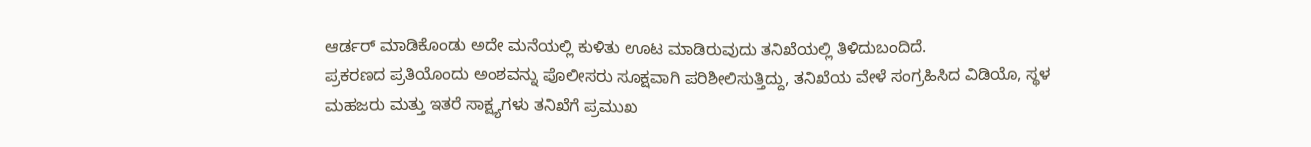ಆರ್ಡರ್ ಮಾಡಿಕೊಂಡು ಅದೇ ಮನೆಯಲ್ಲಿ ಕುಳಿತು ಊಟ ಮಾಡಿರುವುದು ತನಿಖೆಯಲ್ಲಿ ತಿಳಿದುಬಂದಿದೆ.
ಪ್ರಕರಣದ ಪ್ರತಿಯೊಂದು ಅಂಶವನ್ನು ಪೊಲೀಸರು ಸೂಕ್ಷವಾಗಿ ಪರಿಶೀಲಿಸುತ್ತಿದ್ದು, ತನಿಖೆಯ ವೇಳೆ ಸಂಗ್ರಹಿಸಿದ ವಿಡಿಯೊ, ಸ್ಥಳ ಮಹಜರು ಮತ್ತು ಇತರೆ ಸಾಕ್ಷ್ಯಗಳು ತನಿಖೆಗೆ ಪ್ರಮುಖ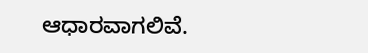ಆಧಾರವಾಗಲಿವೆ.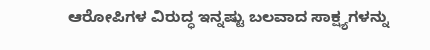ಆರೋಪಿಗಳ ವಿರುದ್ಧ ಇನ್ನಷ್ಟು ಬಲವಾದ ಸಾಕ್ಷ್ಯಗಳನ್ನು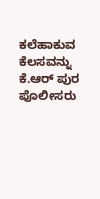ಕಲೆಹಾಕುವ ಕೆಲಸವನ್ನು ಕೆ.ಆರ್ ಪುರ ಪೊಲೀಸರು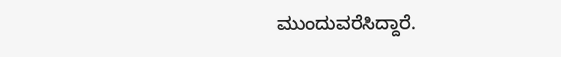ಮುಂದುವರೆಸಿದ್ದಾರೆ.